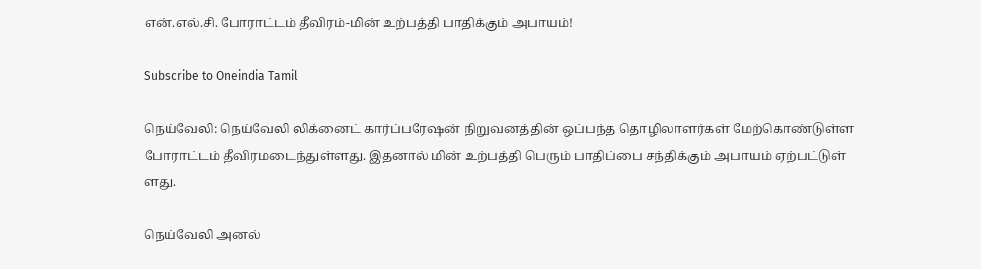என்.எல்.சி. போராட்டம் தீவிரம்-மின் உற்பத்தி பாதிக்கும் அபாயம்!

Subscribe to Oneindia Tamil

நெய்வேலி: நெய்வேலி லிக்னைட் கார்ப்பரேஷன் நிறுவனத்தின் ஒப்பந்த தொழிலாளர்கள் மேற்கொண்டுள்ள போராட்டம் தீவிரமடைந்துள்ளது. இதனால் மின் உற்பத்தி பெரும் பாதிப்பை சந்திக்கும் அபாயம் ஏற்பட்டுள்
ளது.

நெய்வேலி அனல்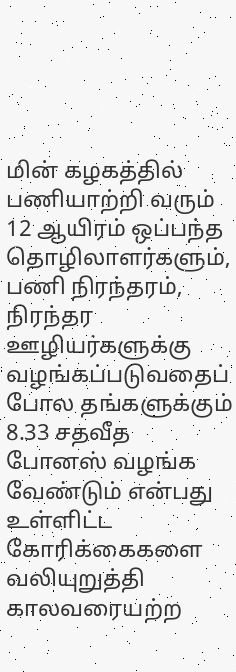மின் கழகத்தில் பணியாற்றி வரும் 12 ஆயிரம் ஒப்பந்த தொழிலாளர்களும், பணி நிரந்தரம், நிரந்தர ஊழியர்களுக்கு வழங்கப்படுவதைப் போல தங்களுக்கும் 8.33 சதவீத போனஸ் வழங்க வேண்டும் என்பது உள்ளிட்ட கோரிக்கைகளை வலியுறுத்தி காலவரையற்ற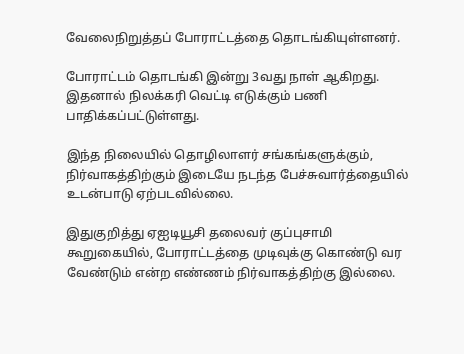வேலைநிறுத்தப் போராட்டத்தை தொடங்கியுள்ளனர்.

போராட்டம் தொடங்கி இன்று 3வது நாள் ஆகிறது. இதனால் நிலக்கரி வெட்டி எடுக்கும் பணி பாதிக்கப்பட்டுள்ளது.

இந்த நிலையில் தொழிலாளர் சங்கங்களுக்கும், நிர்வாகத்திற்கும் இடையே நடந்த பேச்சுவார்த்தையில் உடன்பாடு ஏற்படவில்லை.

இதுகுறித்து ஏஐடியூசி தலைவர் குப்புசாமி கூறுகையில், போராட்டத்தை முடிவுக்கு கொண்டு வர வேண்டும் என்ற எண்ணம் நிர்வாகத்திற்கு இல்லை.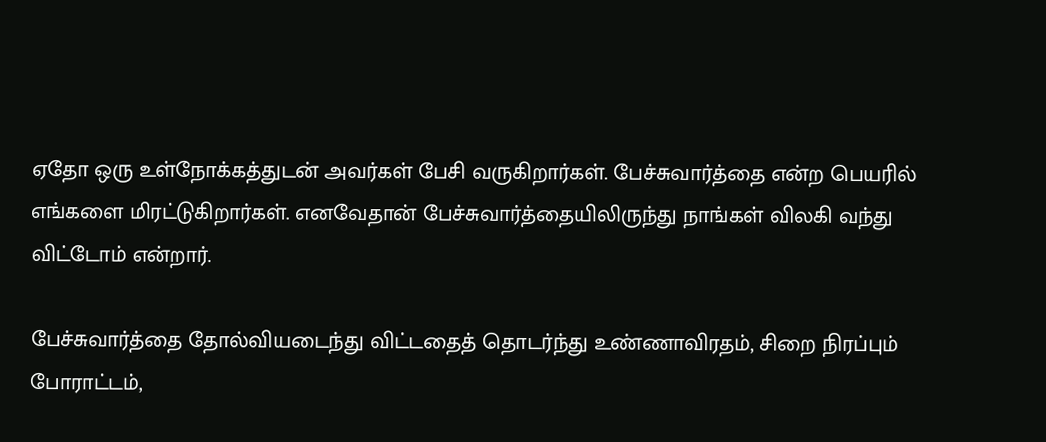ஏதோ ஒரு உள்நோக்கத்துடன் அவர்கள் பேசி வருகிறார்கள். பேச்சுவார்த்தை என்ற பெயரில் எங்களை மிரட்டுகிறார்கள். எனவேதான் பேச்சுவார்த்தையிலிருந்து நாங்கள் விலகி வந்து விட்டோம் என்றார்.

பேச்சுவார்த்தை தோல்வியடைந்து விட்டதைத் தொடர்ந்து உண்ணாவிரதம், சிறை நிரப்பும் போராட்டம்,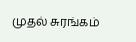முதல் சுரங்கம்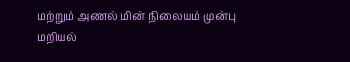மற்றும் அணல் மின் நிலையம் முன்பு மறியல்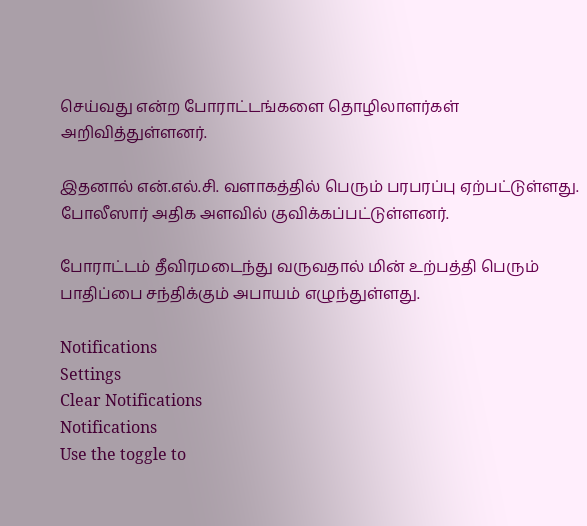செய்வது என்ற போராட்டங்களை தொழிலாளர்கள் அறிவித்துள்ளனர்.

இதனால் என்.எல்.சி. வளாகத்தில் பெரும் பரபரப்பு ஏற்பட்டுள்ளது. போலீஸார் அதிக அளவில் குவிக்கப்பட்டுள்ளனர்.

போராட்டம் தீவிரமடைந்து வருவதால் மின் உற்பத்தி பெரும் பாதிப்பை சந்திக்கும் அபாயம் எழுந்துள்ளது.

Notifications
Settings
Clear Notifications
Notifications
Use the toggle to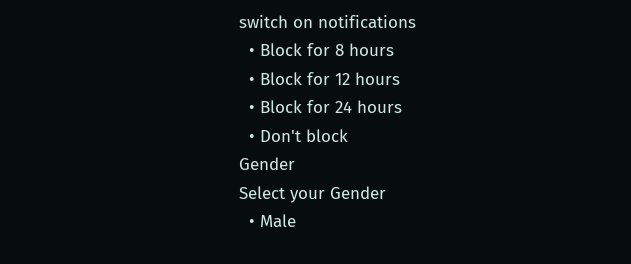switch on notifications
  • Block for 8 hours
  • Block for 12 hours
  • Block for 24 hours
  • Don't block
Gender
Select your Gender
  • Male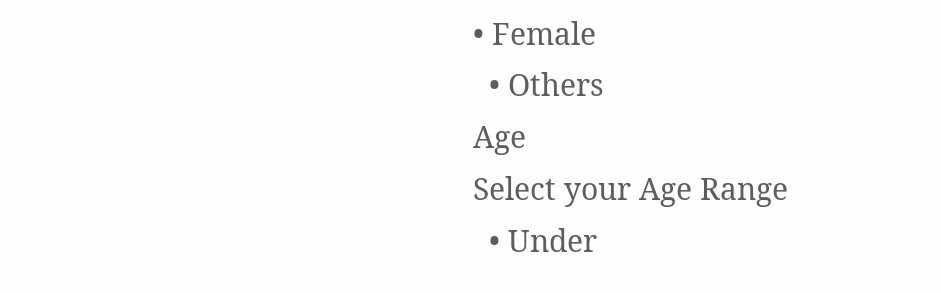• Female
  • Others
Age
Select your Age Range
  • Under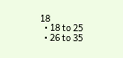18
  • 18 to 25
  • 26 to 35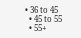• 36 to 45
  • 45 to 55
  • 55+